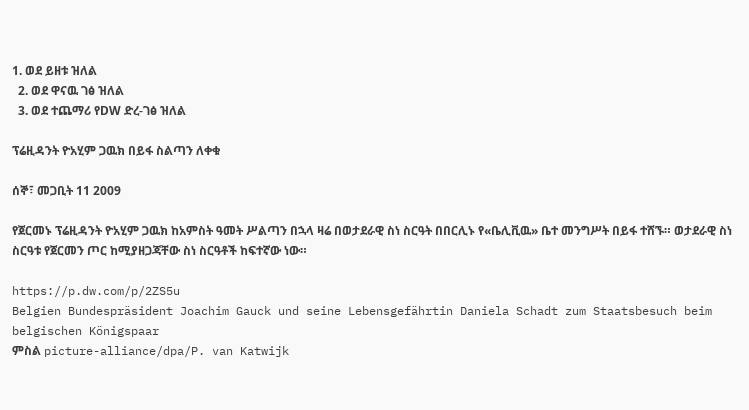1. ወደ ይዘቱ ዝለል
  2. ወደ ዋናዉ ገፅ ዝለል
  3. ወደ ተጨማሪ የDW ድረ-ገፅ ዝለል

ፕሬዚዳንት ዮአሂም ጋዉክ በይፋ ስልጣን ለቀቁ

ሰኞ፣ መጋቢት 11 2009

የጀርመኑ ፕሬዚዳንት ዮአሂም ጋዉክ ከአምስት ዓመት ሥልጣን በኋላ ዛሬ በወታደራዊ ስነ ስርዓት በበርሊኑ የ«ቤሊቪዉ» ቤተ መንግሥት በይፋ ተሸኙ። ወታደራዊ ስነ ስርዓቱ የጀርመን ጦር ከሚያዘጋጃቸው ስነ ስርዓቶች ከፍተኛው ነው።

https://p.dw.com/p/2ZS5u
Belgien Bundespräsident Joachim Gauck und seine Lebensgefährtin Daniela Schadt zum Staatsbesuch beim belgischen Königspaar
ምስል picture-alliance/dpa/P. van Katwijk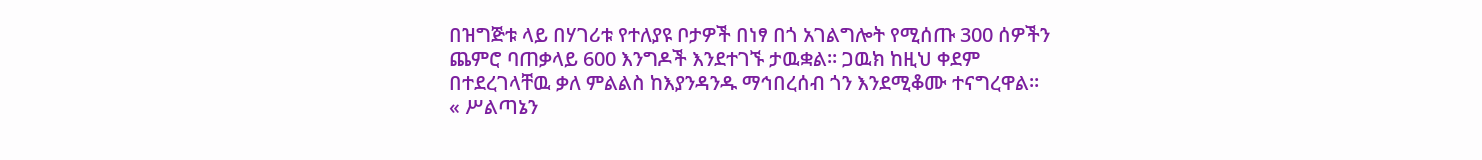በዝግጅቱ ላይ በሃገሪቱ የተለያዩ ቦታዎች በነፃ በጎ አገልግሎት የሚሰጡ 300 ሰዎችን ጨምሮ ባጠቃላይ 600 እንግዶች እንደተገኙ ታዉቋል። ጋዉክ ከዚህ ቀደም በተደረገላቸዉ ቃለ ምልልስ ከእያንዳንዱ ማኅበረሰብ ጎን እንደሚቆሙ ተናግረዋል።
« ሥልጣኔን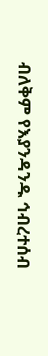ብለቅም የእያንዳንዱ ኅብረተሰብ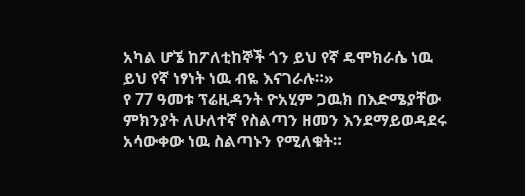አካል ሆኜ ከፖለቲከኞች ጎን ይህ የኛ ዴሞክራሴ ነዉ ይህ የኛ ነፃነት ነዉ ብዬ እናገራሉ።»
የ 77 ዓመቱ ፕሬዚዳንት ዮአሂም ጋዉክ በእድሜያቸው ምክንያት ለሁለተኛ የስልጣን ዘመን እንደማይወዳደሩ አሳውቀው ነዉ ስልጣኑን የሚለቁት።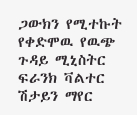ጋውክን የሚተኩት የቀድሞዉ የዉጭ ጉዳይ ሚኒስትር ፍራንክ ቫልተር ሽታይን ማየር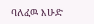ባለፈዉ እሁድ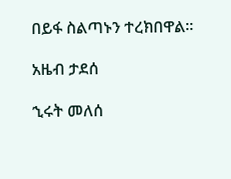በይፋ ስልጣኑን ተረክበዋል።

አዜብ ታደሰ

ኂሩት መለሰ